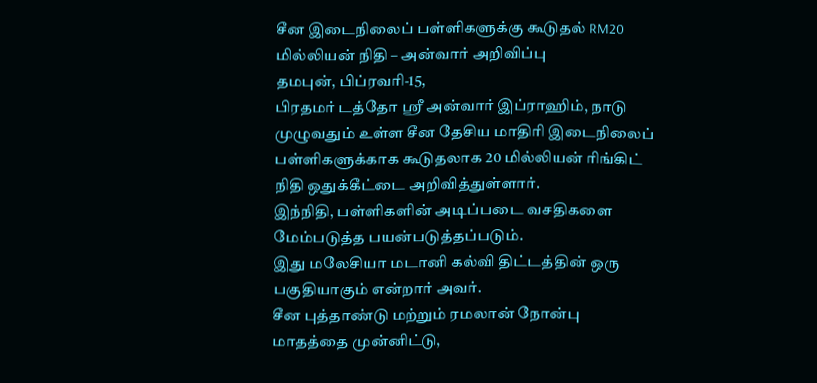சீன இடைநிலைப் பள்ளிகளுக்கு கூடுதல் RM20 மில்லியன் நிதி – அன்வார் அறிவிப்பு
தமபுன், பிப்ரவரி-15,
பிரதமர் டத்தோ ஸ்ரீ அன்வார் இப்ராஹிம், நாடு முழுவதும் உள்ள சீன தேசிய மாதிரி இடைநிலைப் பள்ளிகளுக்காக கூடுதலாக 20 மில்லியன் ரிங்கிட் நிதி ஒதுக்கீட்டை அறிவித்துள்ளார்.
இந்நிதி, பள்ளிகளின் அடிப்படை வசதிகளை மேம்படுத்த பயன்படுத்தப்படும்.
இது மலேசியா மடானி கல்வி திட்டத்தின் ஒரு பகுதியாகும் என்றார் அவர்.
சீன புத்தாண்டு மற்றும் ரமலான் நோன்பு மாதத்தை முன்னிட்டு,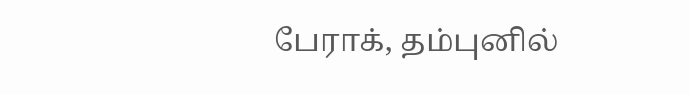பேராக், தம்புனில்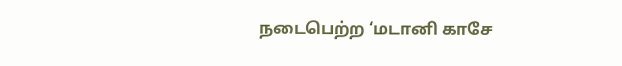நடைபெற்ற ‘மடானி காசே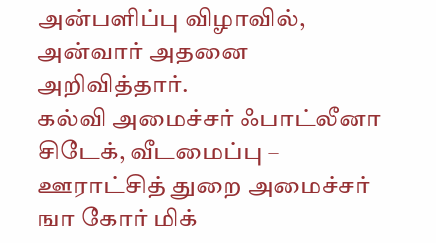அன்பளிப்பு விழாவில், அன்வார் அதனை அறிவித்தார்.
கல்வி அமைச்சர் ஃபாட்லீனா சிடேக், வீடமைப்பு – ஊராட்சித் துறை அமைச்சர் ஙா கோர் மிக்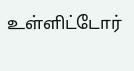உள்ளிட்டோர்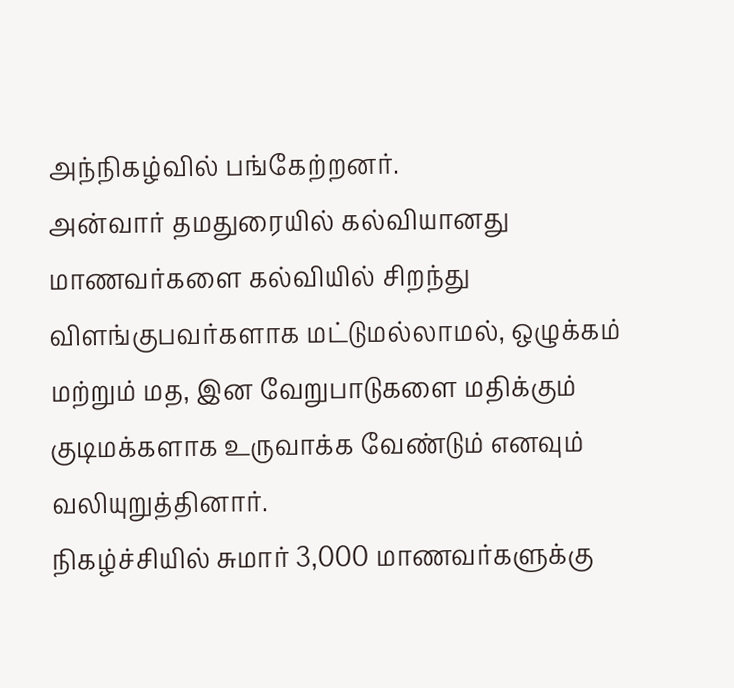அந்நிகழ்வில் பங்கேற்றனர்.
அன்வார் தமதுரையில் கல்வியானது மாணவர்களை கல்வியில் சிறந்து விளங்குபவர்களாக மட்டுமல்லாமல், ஒழுக்கம் மற்றும் மத, இன வேறுபாடுகளை மதிக்கும் குடிமக்களாக உருவாக்க வேண்டும் எனவும் வலியுறுத்தினார்.
நிகழ்ச்சியில் சுமார் 3,000 மாணவர்களுக்கு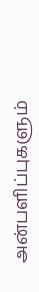அன்பளிப்புகளும்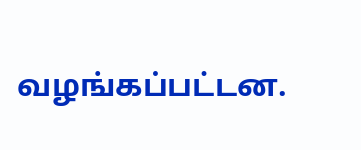வழங்கப்பட்டன.